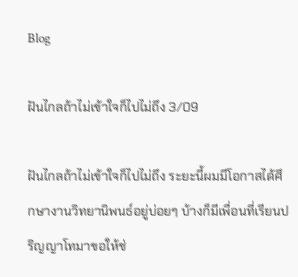Blog

ฝันไกลถ้าไม่เข้าใจก็ไปไม่ถึง 3/09

ฝันไกลถ้าไม่เข้าใจก็ไปไม่ถึง ระยะนี้ผมมีโอกาสได้ศึกษางานวิทยานิพนธ์อยู่บ่อยๆ บ้างก็มีเพื่อนที่เรียนปริญญาโทมาขอให้ช่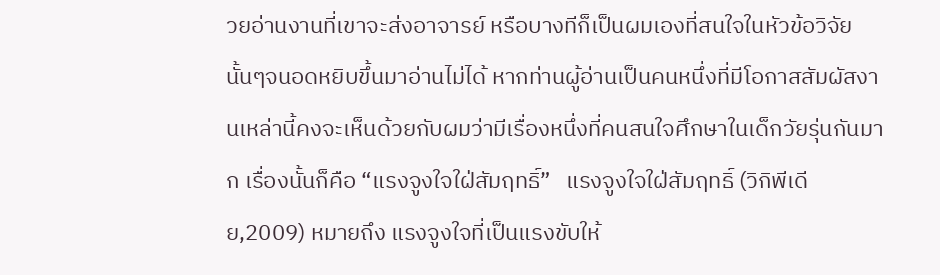วยอ่านงานที่เขาจะส่งอาจารย์ หรือบางทีก็เป็นผมเองที่สนใจในหัวข้อวิจัยนั้นๆจนอดหยิบขึ้นมาอ่านไม่ได้ หากท่านผู้อ่านเป็นคนหนึ่งที่มีโอกาสสัมผัสงานเหล่านี้คงจะเห็นด้วยกับผมว่ามีเรื่องหนึ่งที่คนสนใจศึกษาในเด็กวัยรุ่นกันมาก เรื่องนั้นก็คือ “แรงจูงใจใฝ่สัมฤทธิ์”   แรงจูงใจใฝ่สัมฤทธิ์ (วิกิพีเดีย,2009) หมายถึง แรงจูงใจที่เป็นแรงขับให้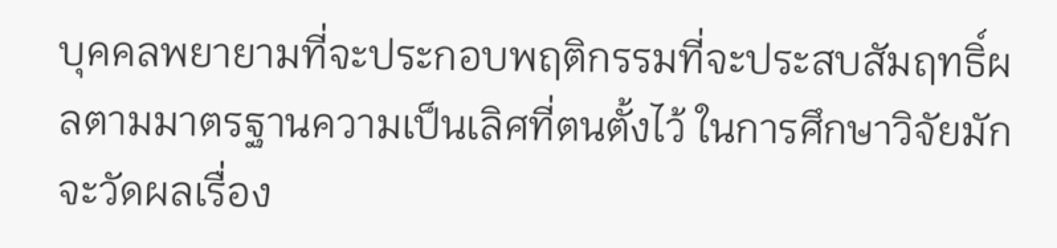บุคคลพยายามที่จะประกอบพฤติกรรมที่จะประสบสัมฤทธิ์ผลตามมาตรฐานความเป็นเลิศที่ตนตั้งไว้ ในการศึกษาวิจัยมักจะวัดผลเรื่อง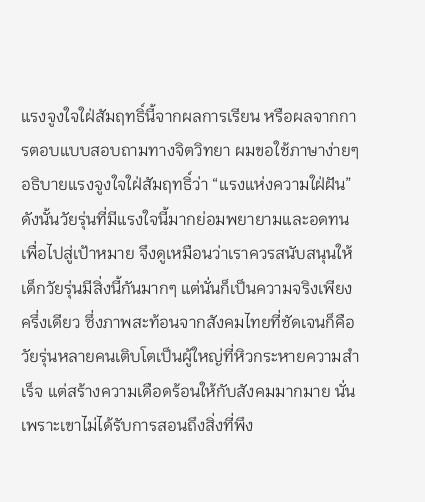แรงจูงใจใฝ่สัมฤทธิ์นี้จากผลการเรียน หรือผลจากการตอบแบบสอบถามทางจิตวิทยา ผมขอใช้ภาษาง่ายๆ อธิบายแรงจูงใจใฝ่สัมฤทธิ์ว่า “แรงแห่งความใฝ่ฝัน” ดังนั้นวัยรุ่นที่มีแรงใจนี้มากย่อมพยายามและอดทนเพื่อไปสู่เป้าหมาย จึงดูเหมือนว่าเราควรสนับสนุนให้เด็กวัยรุ่นมีสิ่งนี้กันมากๆ แต่นั่นก็เป็นความจริงเพียงครึ่งเดียว ซึ่งภาพสะท้อนจากสังคมไทยที่ชัดเจนก็คือวัยรุ่นหลายคนเติบโตเป็นผู้ใหญ่ที่หิวกระหายความสำเร็จ แต่สร้างความเดือดร้อนให้กับสังคมมากมาย นั่นเพราะเขาไม่ได้รับการสอนถึงสิ่งที่พึง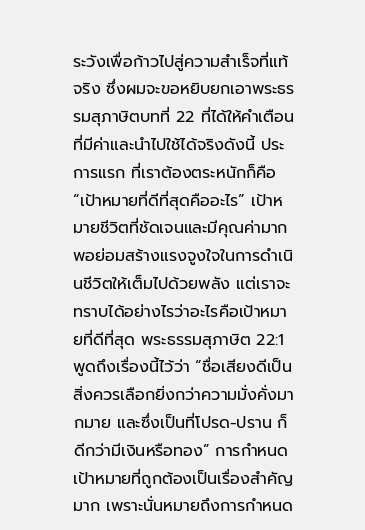ระวังเพื่อก้าวไปสู่ความสำเร็จที่แท้จริง ซึ่งผมจะขอหยิบยกเอาพระธรรมสุภาษิตบทที่ 22 ที่ได้ให้คำเตือนที่มีค่าและนำไปใช้ได้จริงดังนี้ ประการแรก ที่เราต้องตระหนักก็คือ “เป้าหมายที่ดีที่สุดคืออะไร” เป้าหมายชีวิตที่ชัดเจนและมีคุณค่ามากพอย่อมสร้างแรงจูงใจในการดำเนินชีวิตให้เต็มไปด้วยพลัง แต่เราจะทราบได้อย่างไรว่าอะไรคือเป้าหมายที่ดีที่สุด พระธรรมสุภาษิต 22:1 พูดถึงเรื่องนี้ไว้ว่า “ชื่อเสียงดีเป็นสิ่งควรเลือกยิ่งกว่าความมั่งคั่งมากมาย และซึ่งเป็นที่โปรด-ปราน ก็ดีกว่ามีเงินหรือทอง” การกำหนดเป้าหมายที่ถูกต้องเป็นเรื่องสำคัญมาก เพราะนั่นหมายถึงการกำหนด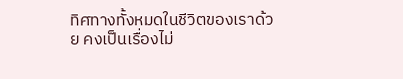ทิศทางทั้งหมดในชีวิตของเราด้วย คงเป็นเรื่องไม่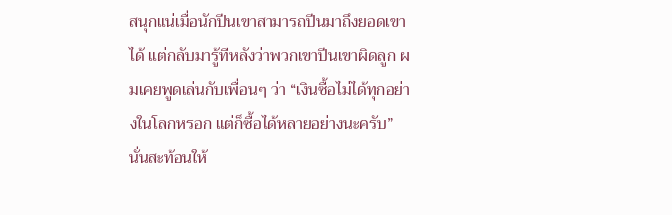สนุกแน่เมื่อนักปีนเขาสามารถปีนมาถึงยอดเขาได้ แต่กลับมารู้ทีหลังว่าพวกเขาปีนเขาผิดลูก ผมเคยพูดเล่นกับเพื่อนๆ ว่า “เงินซื้อไม่ได้ทุกอย่างในโลกหรอก แต่ก็ซื้อได้หลายอย่างนะครับ” นั่นสะท้อนให้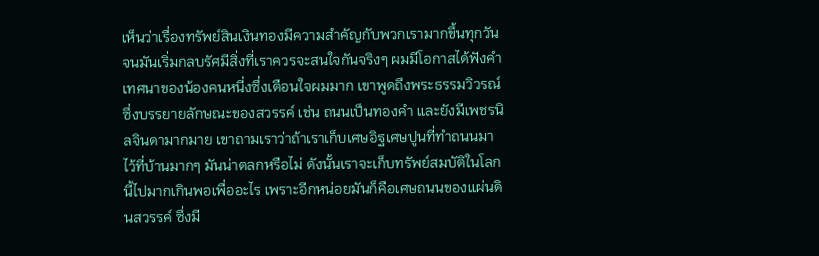เห็นว่าเรื่องทรัพย์สินเงินทองมีความสำคัญกับพวกเรามากขึ้นทุกวัน จนมันเริ่มกลบรัศมีสิ่งที่เราควรจะสนใจกันจริงๆ ผมมีโอกาสได้ฟังคำเทศนาของน้องคนหนี่งซึ่งเตือนใจผมมาก เขาพูดถึงพระธรรมวิวรณ์ซึ่งบรรยายลักษณะของสวรรค์ เช่น ถนนเป็นทองคำ และยังมีเพชรนิลจินดามากมาย เขาถามเราว่าถ้าเราเก็บเศษอิฐเศษปูนที่ทำถนนมาไว้ที่บ้านมากๆ มันน่าตลกหรือไม่ ดังนั้นเราจะเก็บทรัพย์สมบัติในโลกนี้ไปมากเกินพอเพื่ออะไร เพราะอีกหน่อยมันก็คือเศษถนนของแผ่นดินสวรรค์ ซึ่งมี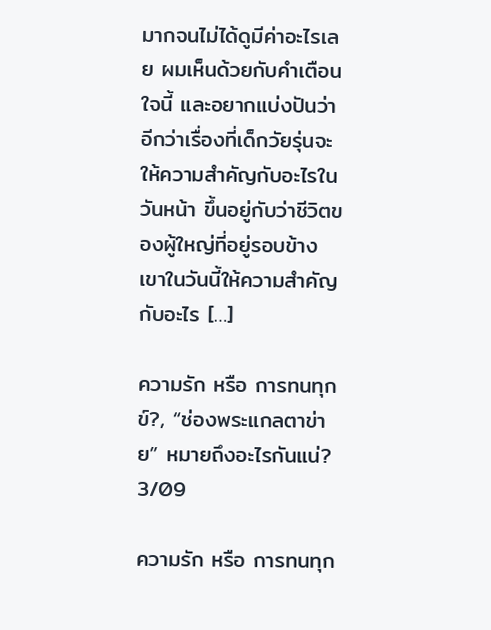มากจนไม่ได้ดูมีค่าอะไรเลย ผมเห็นด้วยกับคำเตือนใจนี้ และอยากแบ่งปันว่าอีกว่าเรื่องที่เด็กวัยรุ่นจะให้ความสำคัญกับอะไรในวันหน้า ขึ้นอยู่กับว่าชีวิตของผู้ใหญ่ที่อยู่รอบข้างเขาในวันนี้ให้ความสำคัญกับอะไร […]

ความรัก หรือ การทนทุกข์?, “ช่องพระแกลตาข่าย” หมายถึงอะไรกันแน่? 3/09

ความรัก หรือ การทนทุก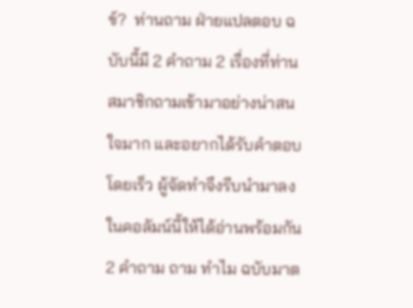ข์?  ท่านถาม ฝ่ายแปลตอบ ฉบับนี้มี 2 คำถาม 2 เรื่องที่ท่านสมาชิกถามเข้ามาอย่างน่าสนใจมาก และอยากได้รับคำตอบโดยเร็ว ผู้จัดทำจึงรีบนำมาลงในคอลัมน์นี้ให้ได้อ่านพร้อมกัน 2 คำถาม ถาม ทำไม ฉบับมาต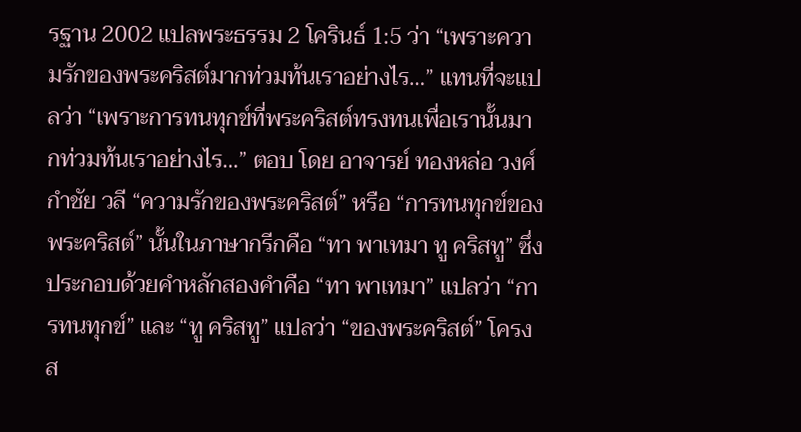รฐาน 2002 แปลพระธรรม 2 โครินธ์ 1:5 ว่า “เพราะความรักของพระคริสต์มากท่วมท้นเราอย่างไร…” แทนที่จะแปลว่า “เพราะการทนทุกข์ที่พระคริสต์ทรงทนเพื่อเรานั้นมากท่วมท้นเราอย่างไร…” ตอบ โดย อาจารย์ ทองหล่อ วงศ์กำชัย วลี “ความรักของพระคริสต์” หรือ “การทนทุกข์ของพระคริสต์” นั้นในภาษากรีกคือ “ทา พาเทมา ทู คริสทู” ซึ่งประกอบด้วยคำหลักสองคำคือ “ทา พาเทมา” แปลว่า “การทนทุกข์” และ “ทู คริสทู” แปลว่า “ของพระคริสต์” โครงส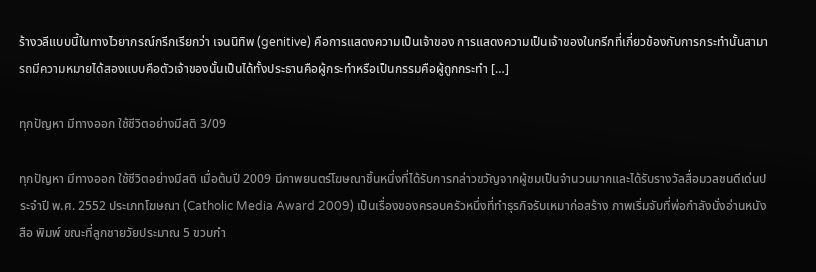ร้างวลีแบบนี้ในทางไวยากรณ์กรีกเรียกว่า เจนนิทิพ (genitive) คือการแสดงความเป็นเจ้าของ การแสดงความเป็นเจ้าของในกรีกที่เกี่ยวข้องกับการกระทำนั้นสามารถมีความหมายได้สองแบบคือตัวเจ้าของนั้นเป็นได้ทั้งประธานคือผู้กระทำหรือเป็นกรรมคือผู้ถูกกระทำ […]

ทุกปัญหา มีทางออก ใช้ชีวิตอย่างมีสติ 3/09

ทุกปัญหา มีทางออก ใช้ชีวิตอย่างมีสติ เมื่อต้นปี 2009 มีภาพยนตร์โฆษณาชิ้นหนึ่งที่ได้รับการกล่าวขวัญจากผู้ชมเป็นจำนวนมากและได้รับรางวัลสื่อมวลชนดีเด่นประจำปี พ.ศ. 2552 ประเภทโฆษณา (Catholic Media Award 2009) เป็นเรื่องของครอบครัวหนึ่งที่ทำธุรกิจรับเหมาก่อสร้าง ภาพเริ่มจับที่พ่อกำลังนั่งอ่านหนังสือ พิมพ์ ขณะที่ลูกชายวัยประมาณ 5 ขวบกำ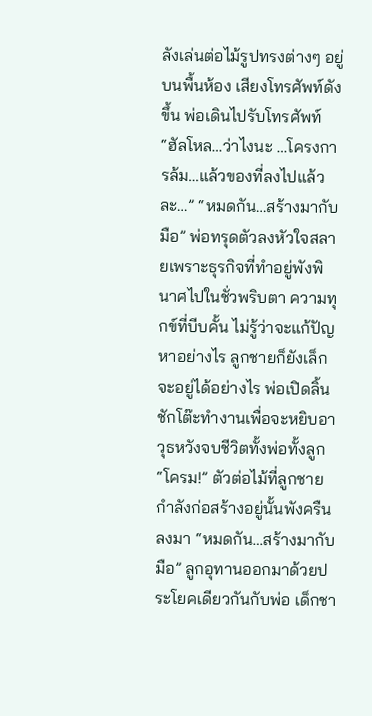ลังเล่นต่อไม้รูปทรงต่างๆ อยู่บนพื้นห้อง เสียงโทรศัพท์ดังขึ้น พ่อเดินไปรับโทรศัพท์ “ฮัลโหล…ว่าไงนะ …โครงการล้ม…แล้วของที่ลงไปแล้วละ…” “หมดกัน…สร้างมากับมือ” พ่อทรุดตัวลงหัวใจสลายเพราะธุรกิจที่ทำอยู่พังพินาศไปในชั่วพริบตา ความทุกข์ที่บีบคั้น ไม่รู้ว่าจะแก้ปัญหาอย่างไร ลูกชายก็ยังเล็กจะอยู่ได้อย่างไร พ่อเปิดลิ้นชักโต๊ะทำงานเพื่อจะหยิบอาวุธหวังจบชีวิตทั้งพ่อทั้งลูก “โครม!” ตัวต่อไม้ที่ลูกชายกำลังก่อสร้างอยู่นั้นพังครืนลงมา “หมดกัน…สร้างมากับมือ” ลูกอุทานออกมาด้วยประโยคเดียวกันกับพ่อ เด็กชา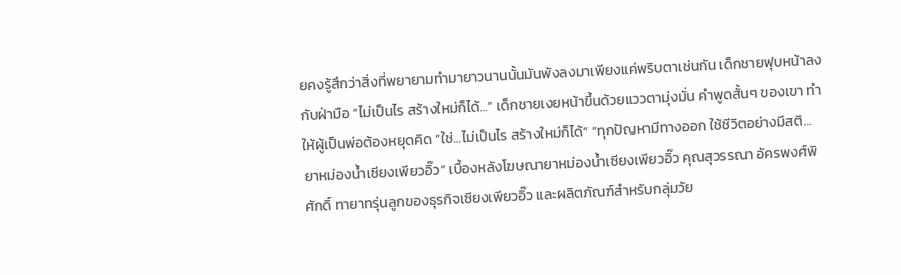ยคงรู้สึกว่าสิ่งที่พยายามทำมายาวนานนั้นมันพังลงมาเพียงแค่พริบตาเช่นกัน เด็กชายฟุบหน้าลงกับฝ่ามือ “ไม่เป็นไร สร้างใหม่ก็ได้…” เด็กชายเงยหน้าขึ้นด้วยแววตามุ่งมั่น คำพูดสั้นๆ ของเขา ทำให้ผู้เป็นพ่อต้องหยุดคิด “ใช่…ไม่เป็นไร สร้างใหม่ก็ได้” “ทุกปัญหามีทางออก ใช้ชีวิตอย่างมีสติ… ยาหม่องน้ำเซียงเพียวอิ๊ว” เบื้องหลังโฆษณายาหม่องน้ำเซียงเพียวอิ๊ว คุณสุวรรณา อัครพงศ์พิศักดิ์ ทายาทรุ่นลูกของธุรกิจเซียงเพียวอิ๊ว และผลิตภัณฑ์สำหรับกลุ่มวัย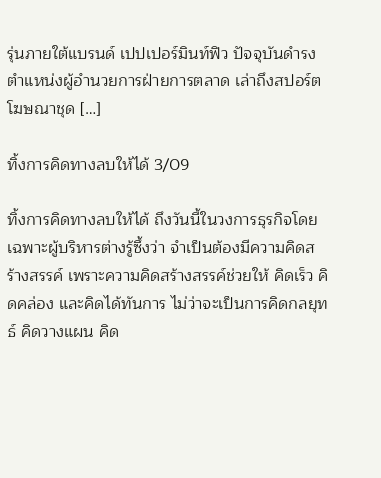รุ่นภายใต้แบรนด์ เปปเปอร์มินท์ฟิว ปัจจุบันดำรงตำแหน่งผู้อำนวยการฝ่ายการตลาด เล่าถึงสปอร์ตโฆษณาชุด […]

ทิ้งการคิดทางลบให้ได้ 3/09

ทิ้งการคิดทางลบให้ได้ ถึงวันนี้ในวงการธุรกิจโดยเฉพาะผู้บริหารต่างรู้ซึ้งว่า จำเป็นต้องมีความคิดสร้างสรรค์ เพราะความคิดสร้างสรรค์ช่วยให้ คิดเร็ว คิดคล่อง และคิดได้ทันการ ไม่ว่าจะเป็นการคิดกลยุทธ์ คิดวางแผน คิด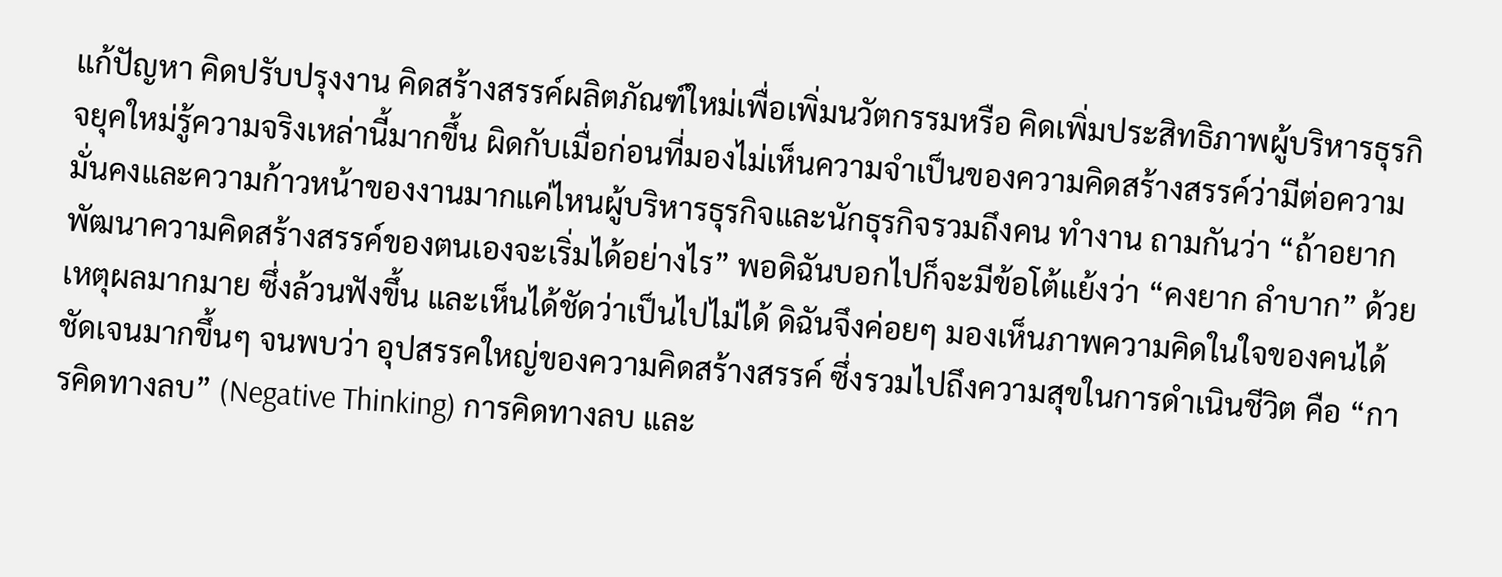แก้ปัญหา คิดปรับปรุงงาน คิดสร้างสรรค์ผลิตภัณฑ์ใหม่เพื่อเพิ่มนวัตกรรมหรือ คิดเพิ่มประสิทธิภาพผู้บริหารธุรกิจยุคใหม่รู้ความจริงเหล่านี้มากขึ้น ผิดกับเมื่อก่อนที่มองไม่เห็นความจำเป็นของความคิดสร้างสรรค์ว่ามีต่อความ มั่นคงและความก้าวหน้าของงานมากแค่ไหนผู้บริหารธุรกิจและนักธุรกิจรวมถึงคน ทำงาน ถามกันว่า “ถ้าอยากพัฒนาความคิดสร้างสรรค์ของตนเองจะเริ่มได้อย่างไร” พอดิฉันบอกไปก็จะมีข้อโต้แย้งว่า “คงยาก ลำบาก” ด้วยเหตุผลมากมาย ซึ่งล้วนฟังขึ้น และเห็นได้ชัดว่าเป็นไปไม่ได้ ดิฉันจึงค่อยๆ มองเห็นภาพความคิดในใจของคนได้ชัดเจนมากขึ้นๆ จนพบว่า อุปสรรคใหญ่ของความคิดสร้างสรรค์ ซึ่งรวมไปถึงความสุขในการดำเนินชีวิต คือ “การคิดทางลบ” (Negative Thinking) การคิดทางลบ และ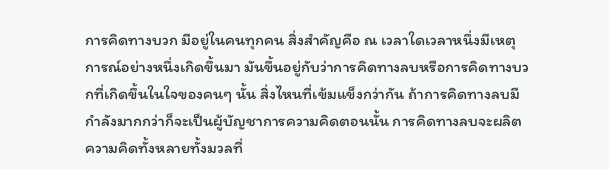การคิดทางบวก มีอยู่ในคนทุกคน สิ่งสำคัญคือ ณ เวลาใดเวลาหนึ่งมีเหตุการณ์อย่างหนึ่งเกิดขึ้นมา มันขึ้นอยู่กับว่าการคิดทางลบหรือการคิดทางบวกที่เกิดขึ้นในใจของคนๆ นั้น สิ่งไหนที่เข้มแข็งกว่ากัน ถ้าการคิดทางลบมีกำลังมากกว่าก็จะเป็นผู้บัญชาการความคิดตอนนั้น การคิดทางลบจะผลิตความคิดทั้งหลายทั้งมวลที่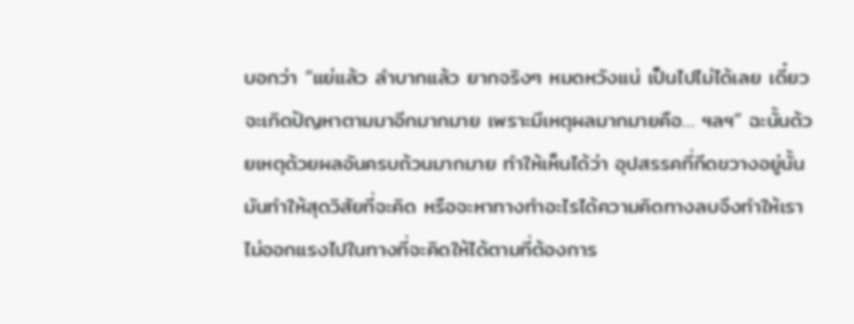บอกว่า “แย่แล้ว ลำบากแล้ว ยากจริงๆ หมดหวังแน่ เป็นไปไม่ได้เลย เดี๋ยวจะเกิดปัญหาตามมาอีกมากมาย เพราะมีเหตุผลมากมายคือ… ฯลฯ” ฉะนั้นด้วยเหตุด้วยผลอันครบถ้วนมากมาย ทำให้เห็นได้ว่า อุปสรรคที่กีดขวางอยู่นั้น มันทำให้สุดวิสัยที่จะคิด หรือจะหาทางทำอะไรได้ความคิดทางลบจึงทำให้เราไม่ออกแรงไปในทางที่จะคิดให้ได้ตามที่ต้องการ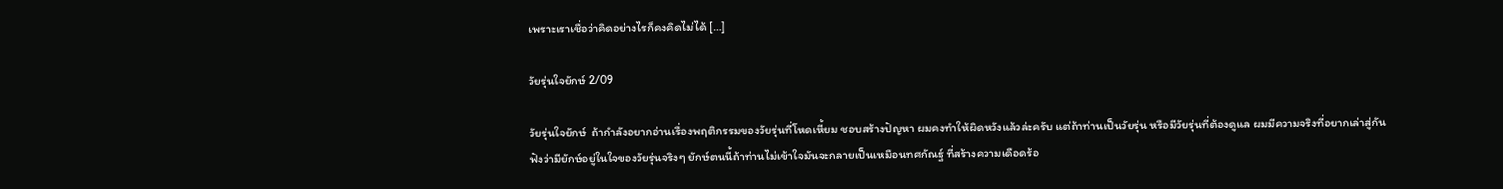เพราะเราเชื่อว่าคิดอย่างไรก็คงคิดไม่ได้ […]

วัยรุ่นใจยักษ์ 2/09

วัยรุ่นใจยักษ์  ถ้ากำลังอยากอ่านเรื่องพฤติกรรมของวัยรุ่นที่โหดเหี้ยม ชอบสร้างปัญหา ผมคงทำให้ผิดหวังแล้วล่ะครับ แต่ถ้าท่านเป็นวัยรุ่น หรือมีวัยรุ่นที่ต้องดูแล ผมมีความจริงที่อยากเล่าสู่กันฟังว่ามียักษ์อยู่ในใจของวัยรุ่นจริงๆ ยักษ์ตนนี้ถ้าท่านไม่เข้าใจมันจะกลายเป็นเหมือนทศกัณฐ์ ที่สร้างความเดือดร้อ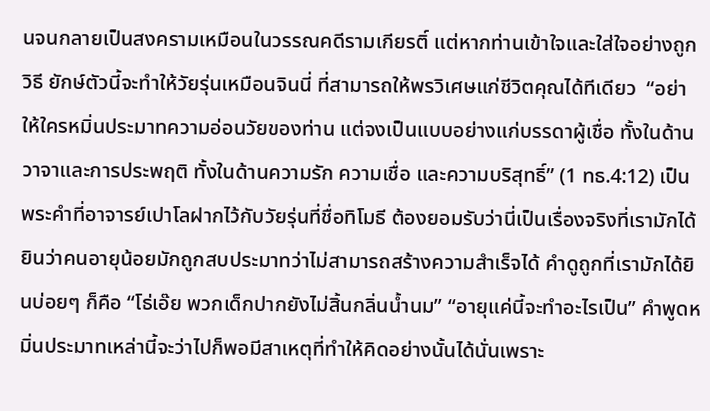นจนกลายเป็นสงครามเหมือนในวรรณคดีรามเกียรติ์ แต่หากท่านเข้าใจและใส่ใจอย่างถูกวิธี ยักษ์ตัวนี้จะทำให้วัยรุ่นเหมือนจินนี่ ที่สามารถให้พรวิเศษแก่ชีวิตคุณได้ทีเดียว  “อย่าให้ใครหมิ่นประมาทความอ่อนวัยของท่าน แต่จงเป็นแบบอย่างแก่บรรดาผู้เชื่อ ทั้งในด้านวาจาและการประพฤติ ทั้งในด้านความรัก ความเชื่อ และความบริสุทธิ์” (1 ทธ.4:12) เป็นพระคำที่อาจารย์เปาโลฝากไว้กับวัยรุ่นที่ชื่อทิโมธี ต้องยอมรับว่านี่เป็นเรื่องจริงที่เรามักได้ยินว่าคนอายุน้อยมักถูกสบประมาทว่าไม่สามารถสร้างความสำเร็จได้ คำดูถูกที่เรามักได้ยินบ่อยๆ ก็คือ “โธ่เอ๊ย พวกเด็กปากยังไม่สิ้นกลิ่นน้ำนม” “อายุแค่นี้จะทำอะไรเป็น” คำพูดหมิ่นประมาทเหล่านี้จะว่าไปก็พอมีสาเหตุที่ทำให้คิดอย่างนั้นได้นั่นเพราะ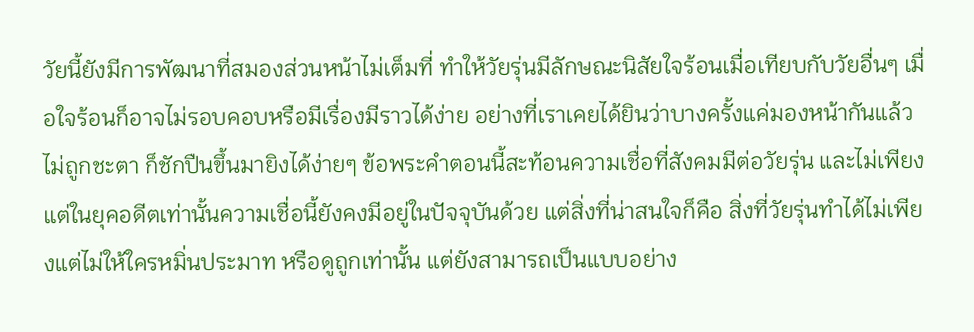วัยนี้ยังมีการพัฒนาที่สมองส่วนหน้าไม่เต็มที่ ทำให้วัยรุ่นมีลักษณะนิสัยใจร้อนเมื่อเทียบกับวัยอื่นๆ เมื่อใจร้อนก็อาจไม่รอบคอบหรือมีเรื่องมีราวได้ง่าย อย่างที่เราเคยได้ยินว่าบางครั้งแค่มองหน้ากันแล้วไม่ถูกชะตา ก็ชักปืนขึ้นมายิงได้ง่ายๆ ข้อพระคำตอนนี้สะท้อนความเชื่อที่สังคมมีต่อวัยรุ่น และไม่เพียงแต่ในยุคอดีตเท่านั้นความเชื่อนี้ยังคงมีอยู่ในปัจจุบันด้วย แต่สิ่งที่น่าสนใจก็คือ สิ่งที่วัยรุ่นทำได้ไม่เพียงแต่ไม่ให้ใครหมิ่นประมาท หรือดูถูกเท่านั้น แต่ยังสามารถเป็นแบบอย่าง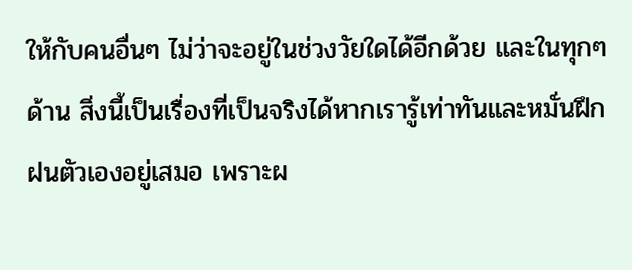ให้กับคนอื่นๆ ไม่ว่าจะอยู่ในช่วงวัยใดได้อีกด้วย และในทุกๆ ด้าน สิ่งนี้เป็นเรื่องที่เป็นจริงได้หากเรารู้เท่าทันและหมั่นฝึกฝนตัวเองอยู่เสมอ เพราะผ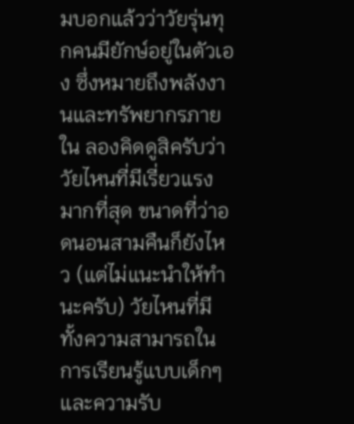มบอกแล้วว่าวัยรุ่นทุกคนมียักษ์อยู่ในตัวเอง ซึ่งหมายถึงพลังงานและทรัพยากรภายใน ลองคิดดูสิครับว่าวัยไหนที่มีเรี่ยวแรงมากที่สุด ขนาดที่ว่าอดนอนสามคืนก็ยังไหว (แต่ไม่แนะนำให้ทำนะครับ) วัยไหนที่มีทั้งความสามารถในการเรียนรู้แบบเด็กๆ และความรับ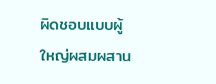ผิดชอบแบบผู้ใหญ่ผสมผสาน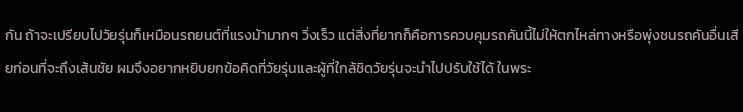กัน ถ้าจะเปรียบไปวัยรุ่นก็เหมือนรถยนต์ที่แรงม้ามากๆ วิ่งเร็ว แต่สิ่งที่ยากก็คือการควบคุมรถคันนี้ไม่ให้ตกไหล่ทางหรือพุ่งชนรถคันอื่นเสียก่อนที่จะถึงเส้นชัย ผมจึงอยากหยิบยกข้อคิดที่วัยรุ่นและผู้ที่ใกล้ชิดวัยรุ่นจะนำไปปรับใช้ได้ ในพระ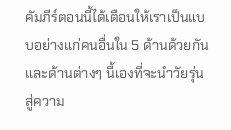คัมภีร์ตอนนี้ได้เตือนให้เราเป็นแบบอย่างแก่คนอื่นใน 5 ด้านด้วยกันและด้านต่างๆ นี้เองที่จะนำวัยรุ่นสู่ความ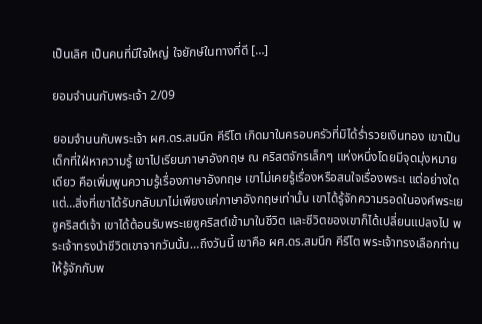เป็นเลิศ เป็นคนที่มีใจใหญ่ ใจยักษ์ในทางที่ดี […]

ยอมจำนนกับพระเจ้า 2/09

ยอมจำนนกับพระเจ้า ผศ.ดร.สมนึก คีรีโต เกิดมาในครอบครัวที่มิได้ร่ำรวยเงินทอง เขาเป็นเด็กที่ใฝ่หาความรู้ เขาไปเรียนภาษาอังกฤษ ณ คริสตจักรเล็กๆ แห่งหนึ่งโดยมีจุดมุ่งหมายเดียว คือเพิ่มพูนความรู้เรื่องภาษาอังกฤษ เขาไม่เคยรู้เรื่องหรือสนใจเรื่องพระเ แต่อย่างใด แต่…สิ่งที่เขาได้รับกลับมาไม่เพียงแค่ภาษาอังกฤษเท่านั้น เขาได้รู้จักความรอดในองค์พระเยซูคริสต์เจ้า เขาได้ต้อนรับพระเยซูคริสต์เข้ามาในชีวิต และชีวิตของเขาก็ได้เปลี่ยนแปลงไป พระเจ้าทรงนำชีวิตเขาจากวันนั้น…ถึงวันนี้ เขาคือ ผศ.ดร.สมนึก คีรีโต พระเจ้าทรงเลือกท่านให้รู้จักกับพ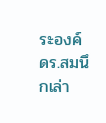ระองค์  ดร.สมนึกเล่า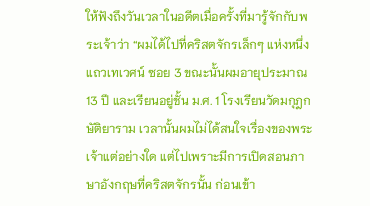ให้ฟังถึงวันเวลาในอดีตเมื่อครั้งที่มารู้จักกับพระเจ้าว่า “ผมได้ไปที่คริสตจักรเล็กๆ แห่งหนึ่งแถวเทเวศน์ ซอย 3 ขณะนั้นผมอายุประมาณ 13 ปี และเรียนอยู่ชั้น ม.ศ. 1 โรงเรียนวัดมกุฎกษัติยาราม เวลานั้นผมไม่ได้สนใจเรื่องของพระเจ้าแต่อย่างใด แต่ไปเพราะมีการเปิดสอนภาษาอังกฤษที่คริสตจักรนั้น ก่อนเข้า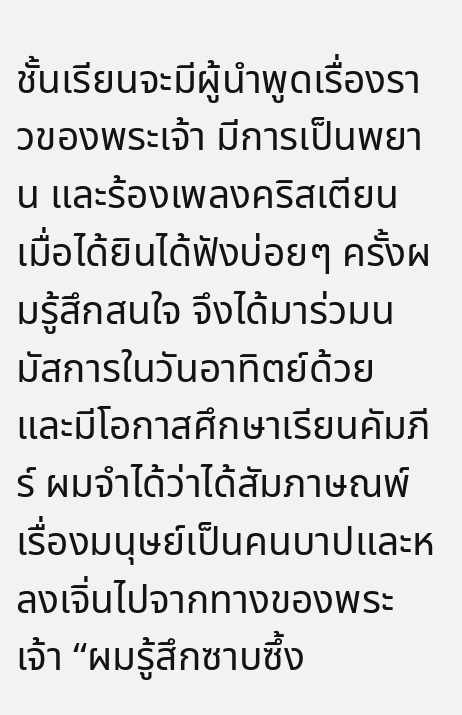ชั้นเรียนจะมีผู้นำพูดเรื่องราวของพระเจ้า มีการเป็นพยาน และร้องเพลงคริสเตียน เมื่อได้ยินได้ฟังบ่อยๆ ครั้งผมรู้สึกสนใจ จึงได้มาร่วมนมัสการในวันอาทิตย์ด้วย และมีโอกาสศึกษาเรียนคัมภีร์ ผมจำได้ว่าได้สัมภาษณพ์ เรื่องมนุษย์เป็นคนบาปและหลงเจิ่นไปจากทางของพระเจ้า “ผมรู้สึกซาบซึ้ง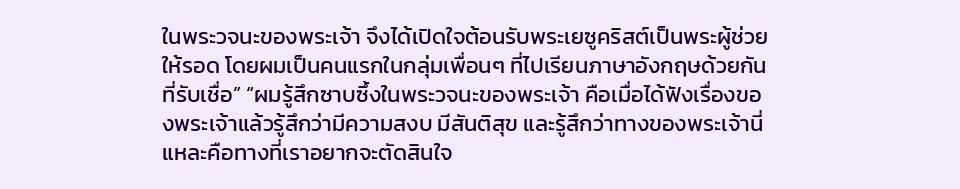ในพระวจนะของพระเจ้า จึงได้เปิดใจต้อนรับพระเยซูคริสต์เป็นพระผู้ช่วยให้รอด โดยผมเป็นคนแรกในกลุ่มเพื่อนๆ ที่ไปเรียนภาษาอังกฤษด้วยกัน ที่รับเชื่อ” “ผมรู้สึกซาบซึ้งในพระวจนะของพระเจ้า คือเมื่อได้ฟังเรื่องของพระเจ้าแล้วรู้สึกว่ามีความสงบ มีสันติสุข และรู้สึกว่าทางของพระเจ้านี่แหละคือทางที่เราอยากจะตัดสินใจ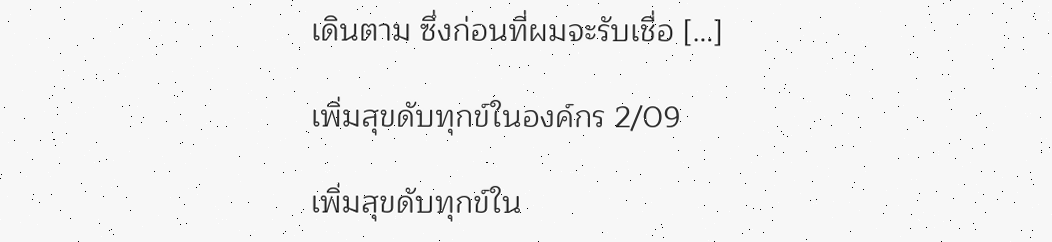เดินตาม ซึ่งก่อนที่ผมจะรับเชื่อ […]

เพิ่มสุขดับทุกข์ในองค์กร 2/09

เพิ่มสุขดับทุกข์ใน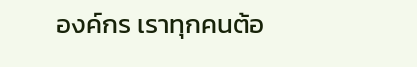องค์กร เราทุกคนต้อ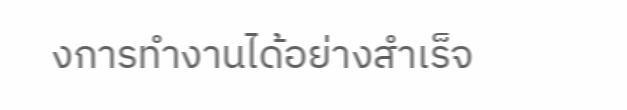งการทำงานได้อย่างสำเร็จ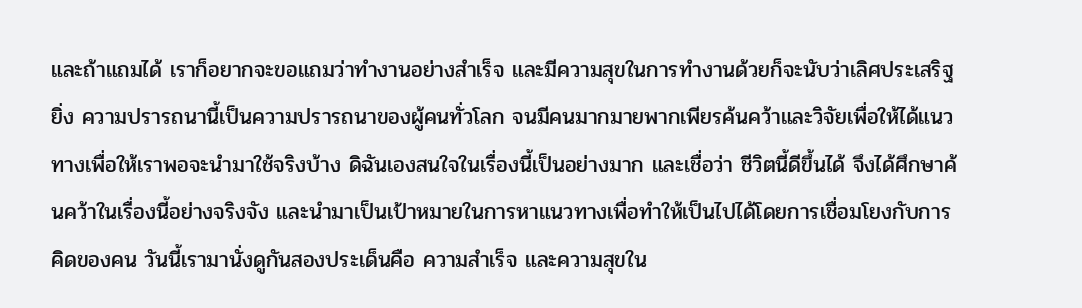และถ้าแถมได้ เราก็อยากจะขอแถมว่าทำงานอย่างสำเร็จ และมีความสุขในการทำงานด้วยก็จะนับว่าเลิศประเสริฐยิ่ง ความปรารถนานี้เป็นความปรารถนาของผู้คนทั่วโลก จนมีคนมากมายพากเพียรค้นคว้าและวิจัยเพื่อให้ได้แนวทางเพื่อให้เราพอจะนำมาใช้จริงบ้าง ดิฉันเองสนใจในเรื่องนี้เป็นอย่างมาก และเชื่อว่า ชีวิตนี้ดีขึ้นได้ จึงได้ศึกษาค้นคว้าในเรื่องนี้อย่างจริงจัง และนำมาเป็นเป้าหมายในการหาแนวทางเพื่อทำให้เป็นไปได้โดยการเชื่อมโยงกับการคิดของคน วันนี้เรามานั่งดูกันสองประเด็นคือ ความสำเร็จ และความสุขใน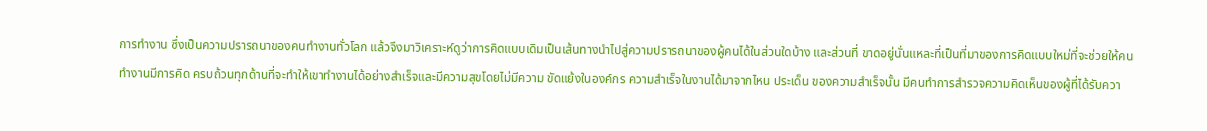การทำงาน ซึ่งเป็นความปรารถนาของคนทำงานทั่วโลก แล้วจึงมาวิเคราะห์ดูว่าการคิดแบบเดิมเป็นเส้นทางนำไปสู่ความปรารถนาของผู้คนได้ในส่วนใดบ้าง และส่วนที่ ขาดอยู่นั่นแหละที่เป็นที่มาของการคิดแบบใหม่ที่จะช่วยให้คนทำงานมีการคิด ครบถ้วนทุกด้านที่จะทำให้เขาทำงานได้อย่างสำเร็จและมีความสุขโดยไม่มีความ ขัดแย้งในองค์กร ความสำเร็จในงานได้มาจากไหน ประเด็น ของความสำเร็จนั้น มีคนทำการสำรวจความคิดเห็นของผู้ที่ได้รับควา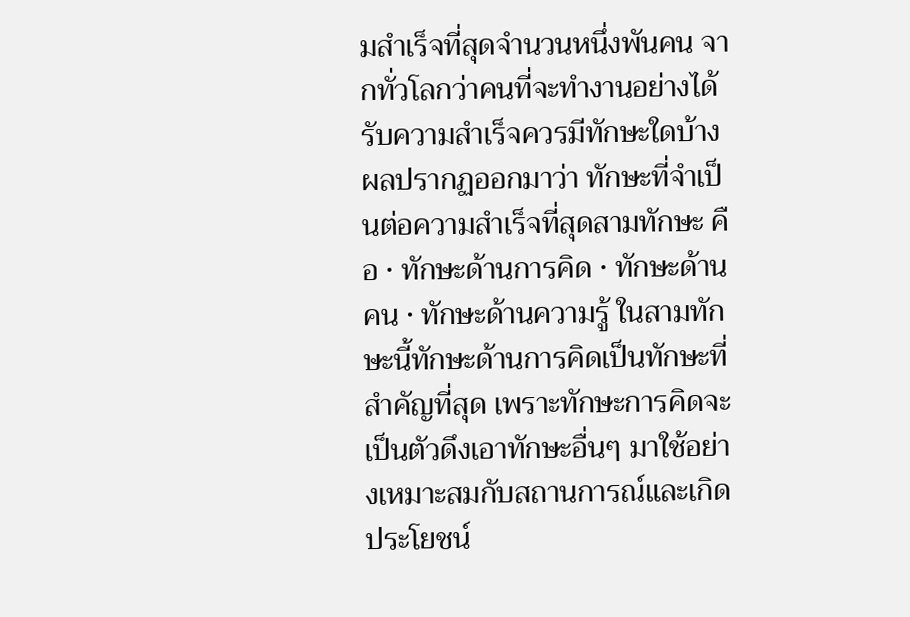มสำเร็จที่สุดจำนวนหนึ่งพันคน จากทั่วโลกว่าคนที่จะทำงานอย่างได้รับความสำเร็จควรมีทักษะใดบ้าง ผลปรากฏออกมาว่า ทักษะที่จำเป็นต่อความสำเร็จที่สุดสามทักษะ คือ • ทักษะด้านการคิด • ทักษะด้านคน • ทักษะด้านความรู้ ในสามทักษะนี้ทักษะด้านการคิดเป็นทักษะที่สำคัญที่สุด เพราะทักษะการคิดจะเป็นตัวดึงเอาทักษะอื่นๆ มาใช้อย่างเหมาะสมกับสถานการณ์และเกิดประโยชน์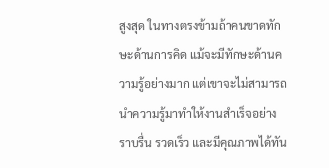สูงสุด ในทางตรงข้ามถ้าคนขาดทักษะด้านการคิด แม้จะมีทักษะด้านความรู้อย่างมาก แต่เขาจะไม่สามารถนำความรู้มาทำให้งานสำเร็จอย่างราบรื่น รวดเร็ว และมีคุณภาพได้ทัน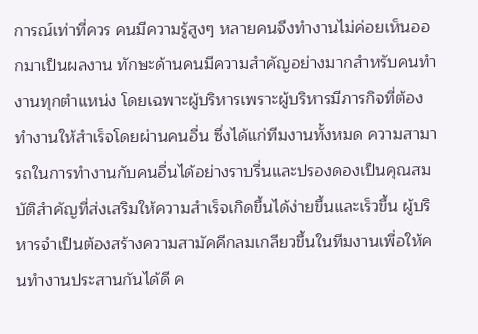การณ์เท่าที่ควร คนมีความรู้สูงๆ หลายคนจึงทำงานไม่ค่อยเห็นออกมาเป็นผลงาน ทักษะด้านคนมีความสำคัญอย่างมากสำหรับคนทำงานทุกตำแหน่ง โดยเฉพาะผู้บริหารเพราะผู้บริหารมีภารกิจที่ต้องทำงานให้สำเร็จโดยผ่านคนอื่น ซึ่งได้แก่ทีมงานทั้งหมด ความสามารถในการทำงานกับคนอื่นได้อย่างราบรื่นและปรองดองเป็นคุณสมบัติสำคัญที่ส่งเสริมให้ความสำเร็จเกิดขึ้นได้ง่ายขึ้นและเร็วขึ้น ผู้บริหารจำเป็นต้องสร้างความสามัคคีกลมเกลียวขึ้นในทีมงานเพื่อให้คนทำงานประสานกันได้ดี ค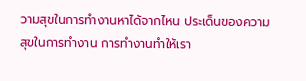วามสุขในการทำงานหาได้จากไหน ประเด็นของความสุขในการทำงาน การทำงานทำให้เรา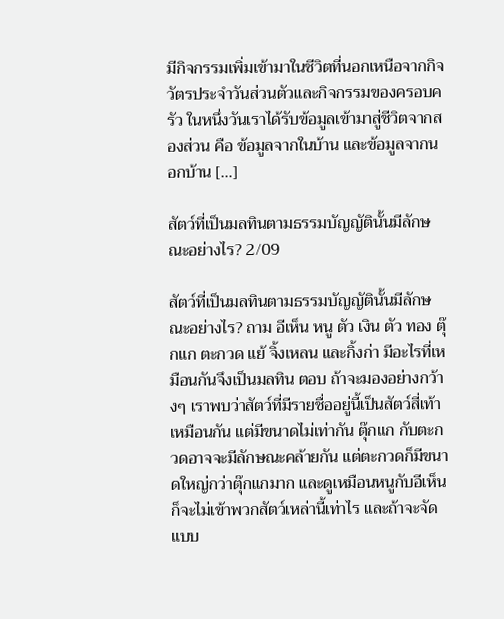มีกิจกรรมเพิ่มเข้ามาในชีวิตที่นอกเหนือจากกิจวัตรประจำวันส่วนตัวและกิจกรรมของครอบครัว ในหนึ่งวันเราได้รับข้อมูลเข้ามาสู่ชีวิตจากสองส่วน คือ ข้อมูลจากในบ้าน และข้อมูลจากนอกบ้าน […]

สัตว์ที่เป็นมลทินตามธรรมบัญญัตินั้นมีลักษณะอย่างไร? 2/09

สัตว์ที่เป็นมลทินตามธรรมบัญญัตินั้นมีลักษณะอย่างไร? ถาม อีเห็น หนู ตัว เงิน ตัว ทอง ตุ๊กแก ตะกวด แย้ จิ้งเหลน และกิ้งก่า มีอะไรที่เหมือนกันจึงเป็นมลทิน ตอบ ถ้าจะมองอย่างกว้างๆ เราพบว่าสัตว์ที่มีรายชื่ออยู่นี้เป็นสัตว์สี่เท้าเหมือนกัน แต่มีขนาดไม่เท่ากัน ตุ๊กแก กับตะกวดอาจจะมีลักษณะคล้ายกัน แต่ตะกวดก็มีขนาดใหญ่กว่าตุ๊กแกมาก และดูเหมือนหนูกับอีเห็นก็จะไม่เข้าพวกสัตว์เหล่านี้เท่าไร และถ้าจะจัดแบบ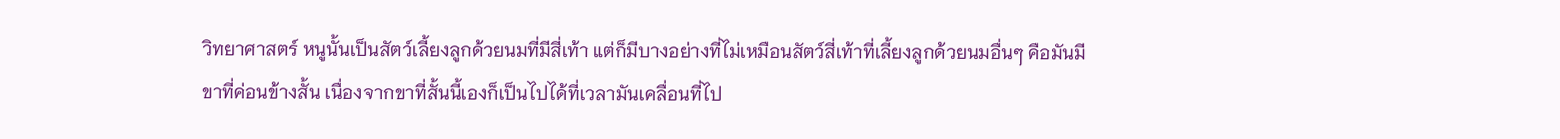วิทยาศาสตร์ หนูนั้นเป็นสัตว์เลี้ยงลูกด้วยนมที่มีสี่เท้า แต่ก็มีบางอย่างที่ไม่เหมือนสัตว์สี่เท้าที่เลี้ยงลูกด้วยนมอื่นๆ คือมันมีขาที่ค่อนข้างสั้น เนื่องจากขาที่สั้นนี้เองก็เป็นไปได้ที่เวลามันเคลื่อนที่ไป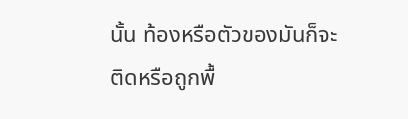นั้น ท้องหรือตัวของมันก็จะติดหรือถูกพื้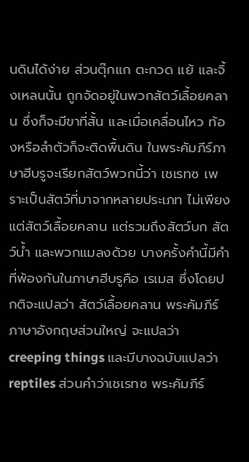นดินได้ง่าย ส่วนตุ๊กแก ตะกวด แย้ และจิ้งเหลนนั้น ถูกจัดอยู่ในพวกสัตว์เลื้อยคลาน ซึ่งก็จะมีขาที่สั้น และเมื่อเคลื่อนไหว ท้องหรือลำตัวก็จะติดพื้นดิน ในพระคัมภีร์ภาษาฮีบรูจะเรียกสัตว์พวกนี้ว่า เชเรทซ เพราะเป็นสัตว์ที่มาจากหลายประเภท ไม่เพียงแต่สัตว์เลื้อยคลาน แต่รวมถึงสัตว์บก สัตว์น้ำ และพวกแมลงด้วย บางครั้งคำนี้มีคำที่พ้องกันในภาษาฮีบรูคือ เรเมส ซึ่งโดยปกติจะแปลว่า สัตว์เลื้อยคลาน พระคัมภีร์ภาษาอังกฤษส่วนใหญ่ จะแปลว่า creeping things และมีบางฉบับแปลว่า reptiles ส่วนคำว่าเชเรทซ พระคัมภีร์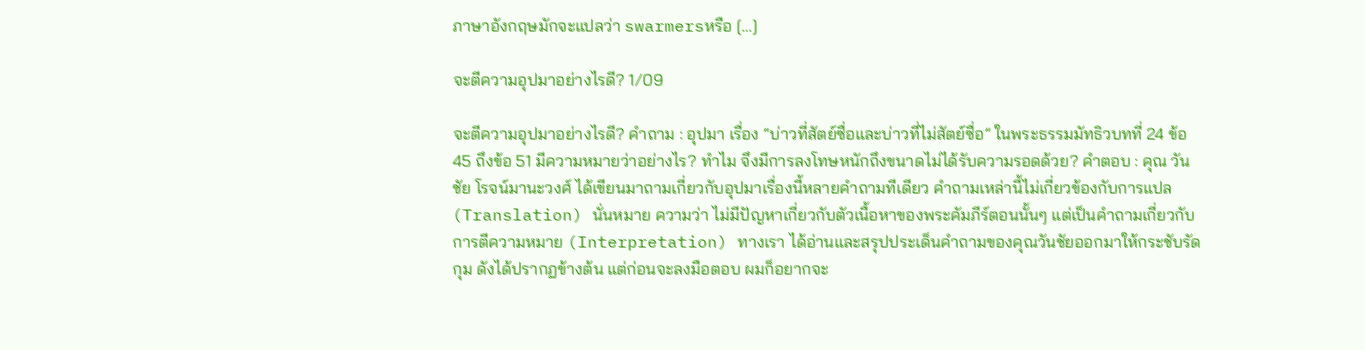ภาษาอังกฤษมักจะแปลว่า swarmersหรือ […]

จะตีความอุปมาอย่างไรดี? 1/09

จะตีความอุปมาอย่างไรดี? คำถาม : อุปมา เรื่อง “บ่าวที่สัตย์ซื่อและบ่าวที่ไม่สัตย์ซื่อ” ในพระธรรมมัทธิวบทที่ 24 ข้อ 45 ถึงข้อ 51 มีความหมายว่าอย่างไร? ทำไม จึงมีการลงโทษหนักถึงขนาดไม่ได้รับความรอดด้วย? คำตอบ : คุณ วันชัย โรจน์มานะวงศ์ ได้เขียนมาถามเกี่ยวกับอุปมาเรื่องนี้หลายคำถามทีเดียว คำถามเหล่านี้ไม่เกี่ยวข้องกับการแปล (Translation) นั่นหมาย ความว่า ไม่มีปัญหาเกี่ยวกับตัวเนื้อหาของพระคัมภีร์ตอนนั้นๆ แต่เป็นคำถามเกี่ยวกับการตีความหมาย (Interpretation) ทางเรา ได้อ่านและสรุปประเด็นคำถามของคุณวันชัยออกมาให้กระชับรัดกุม ดังได้ปรากฏข้างต้น แต่ก่อนจะลงมือตอบ ผมก็อยากจะ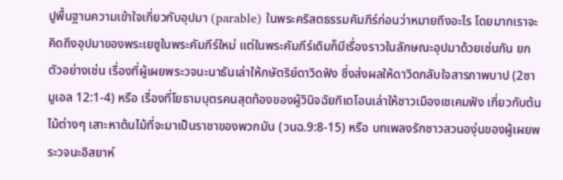ปูพื้นฐานความเข้าใจเกี่ยวกับอุปมา (parable) ในพระคริสตธรรมคัมภีร์ก่อนว่าหมายถึงอะไร โดยมากเราจะคิดถึงอุปมาของพระเยซูในพระคัมภีร์ใหม่ แต่ในพระคัมภีร์เดิมก็มีเรื่องราวในลักษณะอุปมาด้วยเช่นกัน ยกตัวอย่างเช่น เรื่องที่ผู้เผยพระวจนะนาธันเล่าให้กษัตริย์ดาวิดฟัง ซึ่งส่งผลให้ดาวิดกลับใจสารภาพบาป (2ซามูเอล 12:1-4) หรือ เรื่องที่โยธามบุตรคนสุดท้องของผู้วินิจฉัยกิเดโอนเล่าให้ชาวเมืองเชเคมฟัง เกี่ยวกับต้นไม้ต่างๆ เสาะหาต้นไม้ที่จะมาเป็นราชาของพวกมัน (วนฉ.9:8-15) หรือ บทเพลงรักชาวสวนองุ่นของผู้เผยพระวจนะอิสยาห์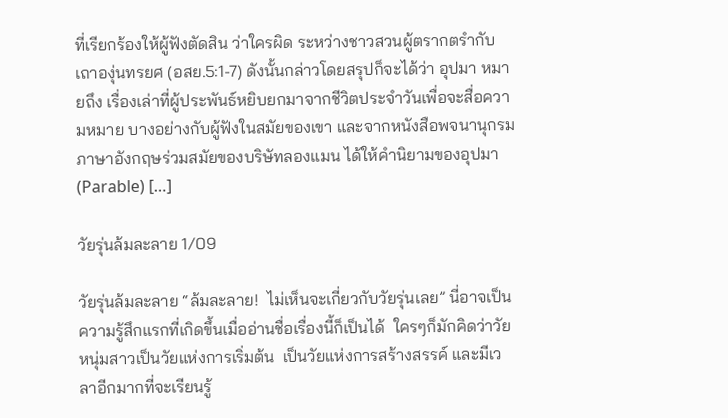ที่เรียกร้องให้ผู้ฟังตัดสิน ว่าใครผิด ระหว่างชาวสวนผู้ตรากตรำกับเถาองุ่นทรยศ (อสย.5:1-7) ดังนั้นกล่าวโดยสรุปก็จะได้ว่า อุปมา หมายถึง เรื่องเล่าที่ผู้ประพันธ์หยิบยกมาจากชีวิตประจำวันเพื่อจะสื่อความหมาย บางอย่างกับผู้ฟังในสมัยของเขา และจากหนังสือพจนานุกรมภาษาอังกฤษร่วมสมัยของบริษัทลองแมน ได้ให้คำนิยามของอุปมา (Parable) […]

วัยรุ่นล้มละลาย 1/09

วัยรุ่นล้มละลาย “ล้มละลาย!  ไม่เห็นจะเกี่ยวกับวัยรุ่นเลย” นี่อาจเป็นความรู้สึกแรกที่เกิดขึ้นเมื่ออ่านชื่อเรื่องนี้ก็เป็นได้  ใครๆก็มักคิดว่าวัยหนุ่มสาวเป็นวัยแห่งการเริ่มต้น  เป็นวัยแห่งการสร้างสรรค์ และมีเวลาอีกมากที่จะเรียนรู้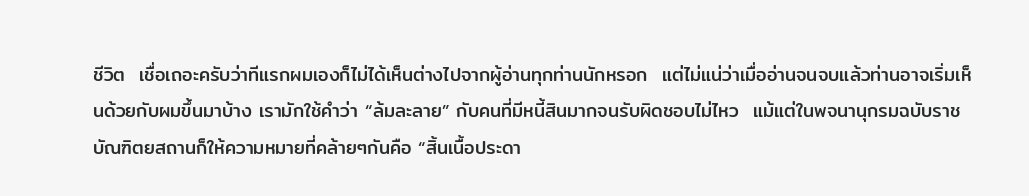ชีวิต  เชื่อเถอะครับว่าทีแรกผมเองก็ไม่ได้เห็นต่างไปจากผู้อ่านทุกท่านนักหรอก  แต่ไม่แน่ว่าเมื่ออ่านจนจบแล้วท่านอาจเริ่มเห็นด้วยกับผมขึ้นมาบ้าง เรามักใช้คำว่า “ล้มละลาย” กับคนที่มีหนี้สินมากจนรับผิดชอบไม่ไหว  แม้แต่ในพจนานุกรมฉบับราชบัณฑิตยสถานก็ให้ความหมายที่คล้ายๆกันคือ “สิ้นเนื้อประดา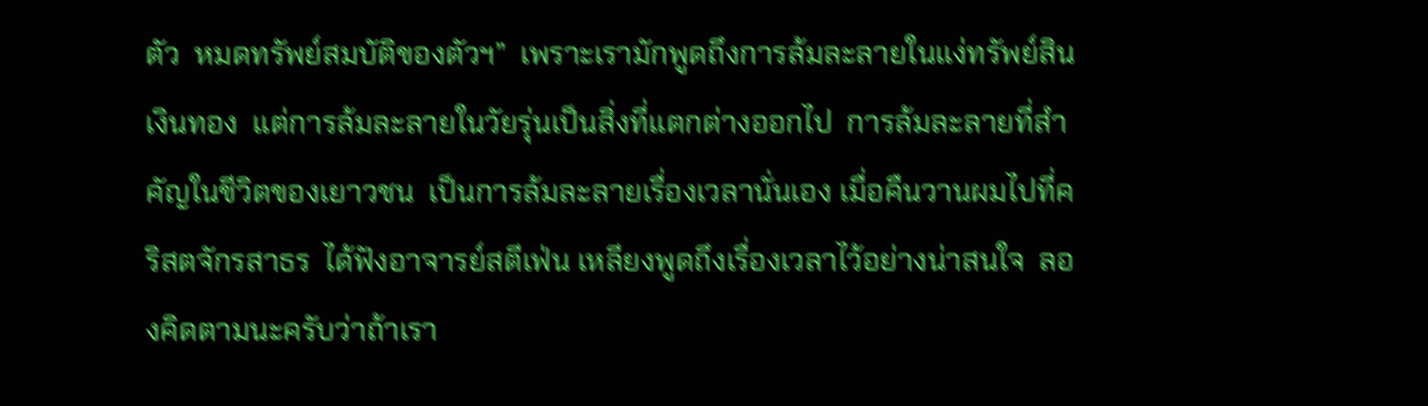ตัว  หมดทรัพย์สมบัติของตัวฯ”  เพราะเรามักพูดถึงการล้มละลายในแง่ทรัพย์สินเงินทอง  แต่การล้มละลายในวัยรุ่นเป็นสิ่งที่แตกต่างออกไป  การล้มละลายที่สำคัญในชีวิตของเยาวชน  เป็นการล้มละลายเรื่องเวลานั่นเอง เมื่อคืนวานผมไปที่คริสตจักรสาธร  ได้ฟังอาจารย์สตีเฟ่น เหลียงพูดถึงเรื่องเวลาไว้อย่างน่าสนใจ  ลองคิดตามนะครับว่าถ้าเรา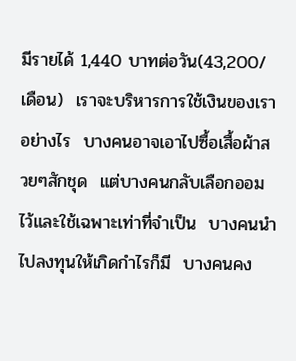มีรายได้ 1,440 บาทต่อวัน(43,200/เดือน)  เราจะบริหารการใช้เงินของเราอย่างไร  บางคนอาจเอาไปซื้อเสื้อผ้าสวยๆสักชุด  แต่บางคนกลับเลือกออมไว้และใช้เฉพาะเท่าที่จำเป็น  บางคนนำไปลงทุนให้เกิดกำไรก็มี  บางคนคง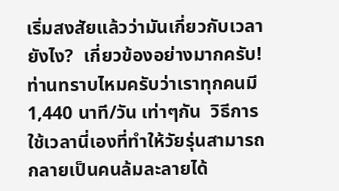เริ่มสงสัยแล้วว่ามันเกี่ยวกับเวลายังไง?  เกี่ยวข้องอย่างมากครับ!  ท่านทราบไหมครับว่าเราทุกคนมี 1,440 นาที/วัน เท่าๆกัน  วิธีการใช้เวลานี่เองที่ทำให้วัยรุ่นสามารถกลายเป็นคนล้มละลายได้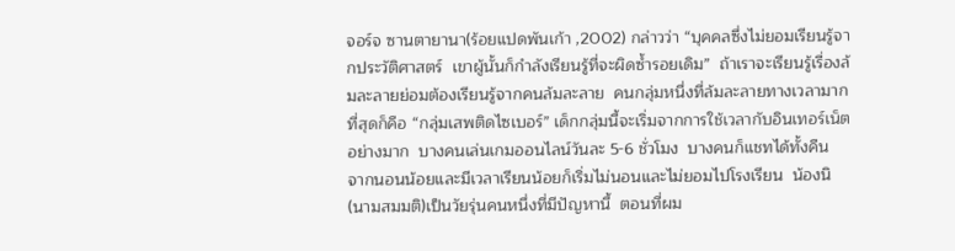จอร์จ ซานตายานา(ร้อยแปดพันเก้า ,2002) กล่าวว่า “บุคคลซึ่งไม่ยอมเรียนรู้จากประวัติศาสตร์  เขาผู้นั้นก็กำลังเรียนรู้ที่จะผิดซ้ำรอยเดิม”  ถ้าเราจะเรียนรู้เรื่องล้มละลายย่อมต้องเรียนรู้จากคนล้มละลาย  คนกลุ่มหนึ่งที่ล้มละลายทางเวลามากที่สุดก็คือ “กลุ่มเสพติดไซเบอร์” เด็กกลุ่มนี้จะเริ่มจากการใช้เวลากับอินเทอร์เน็ตอย่างมาก  บางคนเล่นเกมออนไลน์วันละ 5-6 ชั่วโมง  บางคนก็แชทได้ทั้งคืน  จากนอนน้อยและมีเวลาเรียนน้อยก็เริ่มไม่นอนและไม่ยอมไปโรงเรียน  น้องนิ(นามสมมติ)เป็นวัยรุ่นคนหนึ่งที่มีปัญหานี้  ตอนที่ผม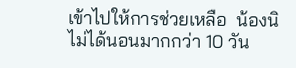เข้าไปให้การช่วยเหลือ  น้องนิไม่ได้นอนมากกว่า 10 วัน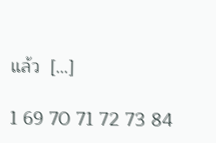แล้ว  […]

1 69 70 71 72 73 84